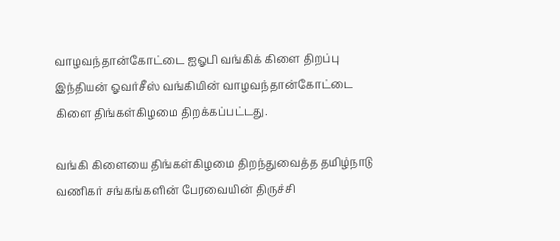வாழவந்தான்கோட்டை ஐஓபி வங்கிக் கிளை திறப்பு
இந்தியன் ஓவர்சீஸ் வங்கியின் வாழவந்தான்கோட்டை கிளை திங்கள்கிழமை திறக்கப்பட்டது.

வங்கி கிளையை திங்கள்கிழமை திறந்துவைத்த தமிழ்நாடு வணிகர் சங்கங்களின் பேரவையின் திருச்சி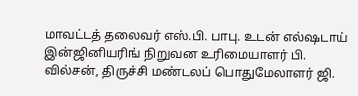மாவட்டத் தலைவர் எஸ்.பி. பாபு. உடன் எல்ஷடாய் இன்ஜினியரிங் நிறுவன உரிமையாளர் பி. வில்சன், திருச்சி மண்டலப் பொதுமேலாளர் ஜி.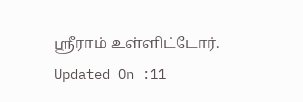ஸ்ரீராம் உள்ளிட்டோர்.
Updated On :11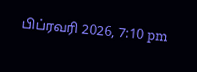பிப்ரவரி 2026, 7:10 pm